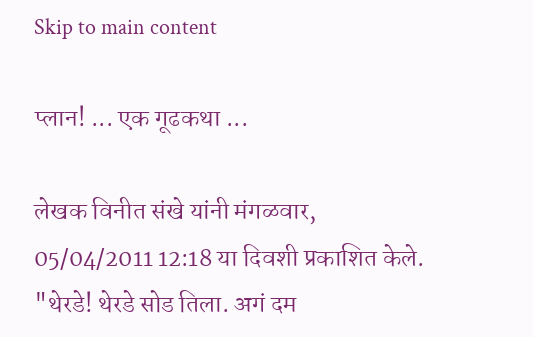Skip to main content

प्लान! ... एक गूढकथा ...

लेखक विनीत संखे यांनी मंगळवार, 05/04/2011 12:18 या दिवशी प्रकाशित केले.
"थेरडे! थेरडे सोड तिला. अगं दम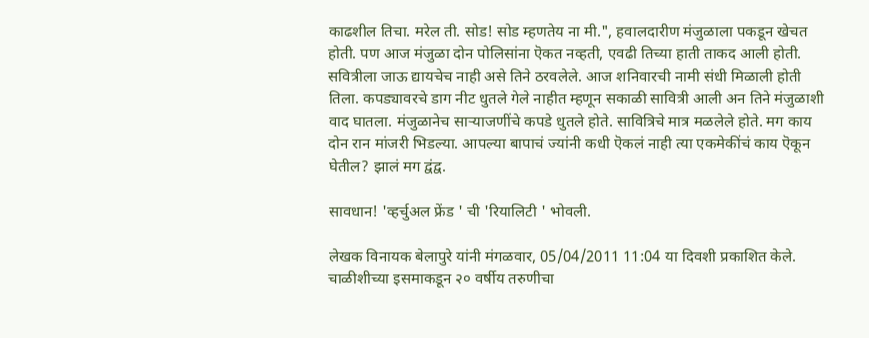काढशील तिचा. मरेल ती. सोड! सोड म्हणतेय ना मी.", हवालदारीण मंजुळाला पकडून खेचत होती. पण आज मंजुळा दोन पोलिसांना ऎकत नव्हती, एवढी तिच्या हाती ताकद आली होती. सवित्रीला जाऊ द्यायचेच नाही असे तिने ठरवलेले. आज शनिवारची नामी संधी मिळाली होती तिला. कपड्यावरचे डाग नीट धुतले गेले नाहीत म्हणून सकाळी सावित्री आली अन तिने मंजुळाशी वाद घातला. मंजुळानेच साऱ्याजणींचे कपडे धुतले होते. सावित्रिचे मात्र मळलेले होते. मग काय दोन रान मांजरी भिडल्या. आपल्या बापाचं ज्यांनी कधी ऎकलं नाही त्या एकमेकींचं काय ऎकून घेतील? झालं मग द्वंद्व.

सावधान! 'व्हर्चुअल फ्रेंड ' ची 'रियालिटी ' भोवली.

लेखक विनायक बेलापुरे यांनी मंगळवार, 05/04/2011 11:04 या दिवशी प्रकाशित केले.
चाळीशीच्या इसमाकडून २० वर्षीय तरुणीचा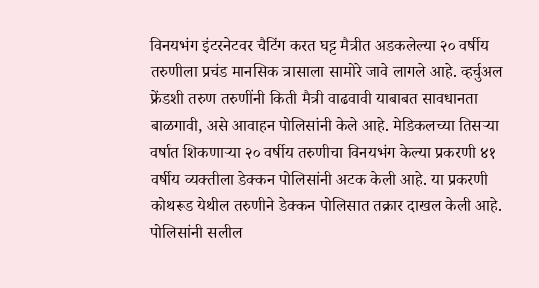विनयभंग इंटरनेटवर चैटिंग करत घट्ट मैत्रीत अडकलेल्या २० वर्षीय तरुणीला प्रचंड मानसिक त्रासाला सामोरे जावे लागले आहे. व्हर्चुअल फ्रेंडशी तरुण तरुणींनी किती मैत्री वाढवावी याबाबत सावधानता बाळगावी, असे आवाहन पोलिसांनी केले आहे. मेडिकलच्या तिसऱ्या वर्षात शिकणाऱ्या २० वर्षीय तरुणीचा विनयभंग केल्या प्रकरणी ४१ वर्षीय व्यक्तीला डेक्कन पोलिसांनी अटक केली आहे. या प्रकरणी कोथरूड येथील तरुणीने डेक्कन पोलिसात तक्रार दाखल केली आहे. पोलिसांनी सलील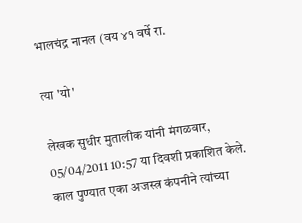भालचंद्र नानल (वय ४१ वर्षे रा.

त्या 'यो'

लेखक सुधीर मुतालीक यांनी मंगळवार, 05/04/2011 10:57 या दिवशी प्रकाशित केले.
काल पुण्यात एका अजस्त्र कंपनीने त्यांच्या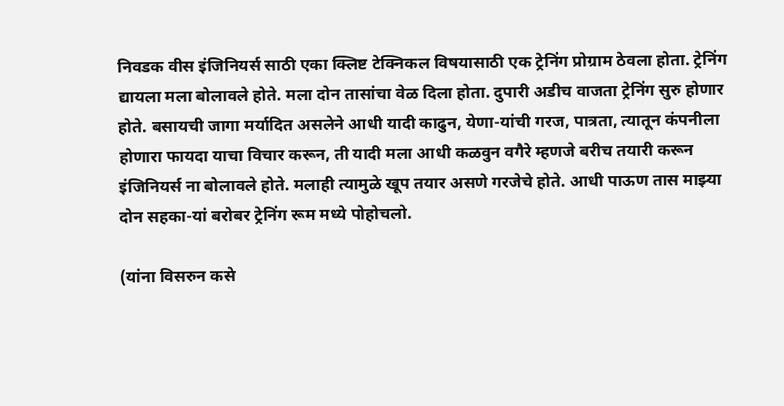निवडक वीस इंजिनियर्स साठी एका क्लिष्ट टेक्निकल विषयासाठी एक ट्रेनिंग प्रोग्राम ठेवला होता. ट्रेनिंग द्यायला मला बोलावले होते. मला दोन तासांचा वेळ दिला होता. दुपारी अडीच वाजता ट्रेनिंग सुरु होणार होते. बसायची जागा मर्यादित असलेने आधी यादी काढुन, येणा-यांची गरज, पात्रता, त्यातून कंपनीला होणारा फायदा याचा विचार करून, ती यादी मला आधी कळवुन वगैरे म्हणजे बरीच तयारी करून इंजिनियर्स ना बोलावले होते. मलाही त्यामुळे खूप तयार असणे गरजेचे होते. आधी पाऊण तास माझ्या दोन सहका-यां बरोबर ट्रेनिंग रूम मध्ये पोहोचलो.

(यांना विसरुन कसे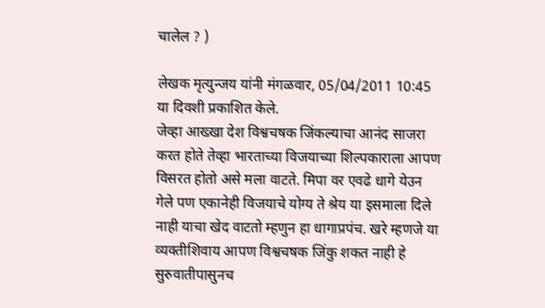चालेल ? )

लेखक मृत्युन्जय यांनी मंगळवार, 05/04/2011 10:45 या दिवशी प्रकाशित केले.
जेव्हा आख्खा देश विश्वचषक जिंकल्याचा आनंद साजरा करत होते तेव्हा भारताच्या विजयाच्या शिल्पकाराला आपण विसरत होतो असे मला वाटते. मिपा वर एवढे धागे येउन गेले पण एकानेही विजयाचे योग्य ते श्रेय या इसमाला दिले नाही याचा खेद वाटतो म्हणुन हा धागाप्रपंच. खरे म्हणजे या व्यक्तीशिवाय आपण विश्वचषक जिंकु शकत नाही हे सुरुवातीपासुनच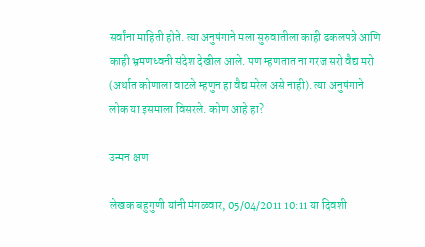सर्वांना माहिती होते. त्या अनुषंगाने मला सुरुवातीला काही ढकलपत्रे आणि काही भ्रमणध्वनी संदेश देखील आले. पण म्हणतात ना गरज सरो वैद्य मरो (अर्थात कोणाला वाटले म्हणुन हा वैद्य मरेल असे नाही). त्या अनुषंगाने लोक या इसमाला विसरले. कोण आहे हा?

उन्मन क्षण

लेखक बहुगुणी यांनी मंगळवार, 05/04/2011 10:11 या दिवशी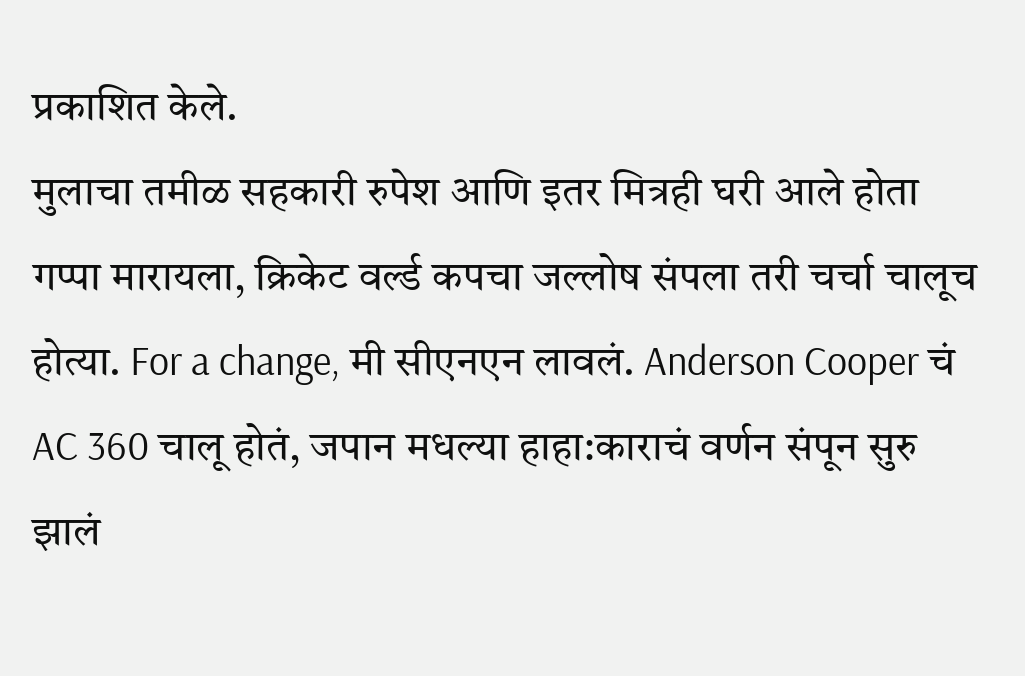प्रकाशित केले.
मुलाचा तमीळ सहकारी रुपेश आणि इतर मित्रही घरी आले होता गप्पा मारायला, क्रिकेट वर्ल्ड कपचा जल्लोष संपला तरी चर्चा चालूच होत्या. For a change, मी सीएनएन लावलं. Anderson Cooper चं AC 360 चालू होतं, जपान मधल्या हाहा:काराचं वर्णन संपून सुरु झालं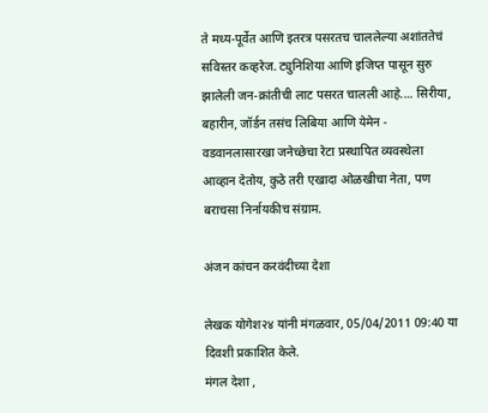ते मध्य-पूर्वेत आणि इतरत्र पसरतच चाललेल्या अशांततेचं सविस्तर कव्हरेज. ट्युनिशिया आणि इजिप्त पासून सुरु झालेली जन-क्रांतीची लाट पसरत चालली आहे.... सिरीया, बहारीन, जॉर्डन तसंच लिबिया आणि येमेन - वडवानलासारखा जनेच्छेचा रेटा प्रस्थापित व्यवस्थेला आव्हान देतोय, कुठे तरी एखादा ओळखीचा नेता, पण बराचसा निर्नायकीच संग्राम.

अंजन कांचन करवंदीच्या देशा

लेखक योगेश२४ यांनी मंगळवार, 05/04/2011 09:40 या दिवशी प्रकाशित केले.
मंगल देशा ,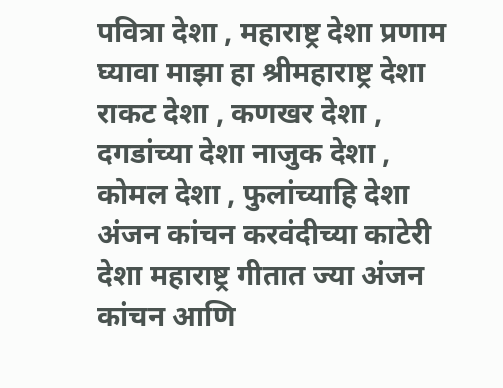पवित्रा देशा , महाराष्ट्र देशा प्रणाम घ्यावा माझा हा श्रीमहाराष्ट्र देशा राकट देशा , कणखर देशा , दगडांच्या देशा नाजुक देशा , कोमल देशा , फुलांच्याहि देशा अंजन कांचन करवंदीच्या काटेरी देशा महाराष्ट्र गीतात ज्या अंजन कांचन आणि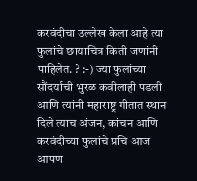करवंदीचा उल्लेख केला आहे त्या फुलांचे छायाचित्र किती जणांनी पाहिलेत. ? :-) ज्या फुलांच्या सौंदर्याची भुरळ कवीलाही पडली आणि त्यांनी महाराष्ट्र गीतात स्थान दिले त्याच अंजन, कांचन आणि करवंदीच्या फुलांचे प्रचि आज आपण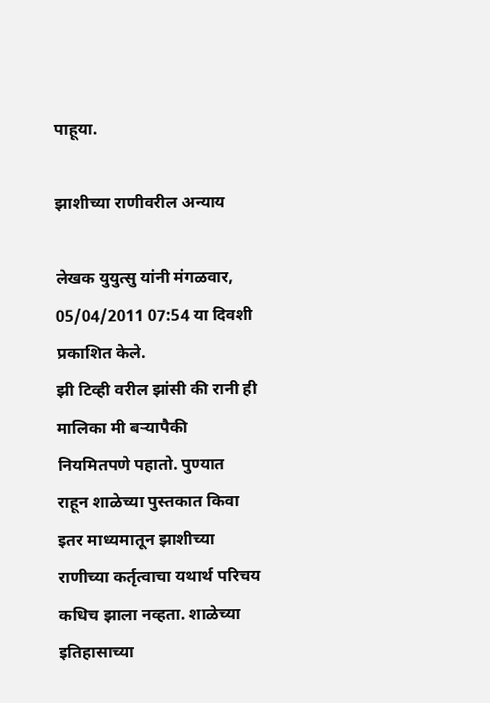पाहूया.

झाशीच्या राणीवरील अन्याय

लेखक युयुत्सु यांनी मंगळवार, 05/04/2011 07:54 या दिवशी प्रकाशित केले.
झी टिव्ही वरील झांसी की रानी ही मालिका मी बर्‍यापैकी नियमितपणे पहातो. पुण्यात राहून शाळेच्या पुस्तकात किवा इतर माध्यमातून झाशीच्या राणीच्या कर्तृत्वाचा यथार्थ परिचय कधिच झाला नव्हता. शाळेच्या इतिहासाच्या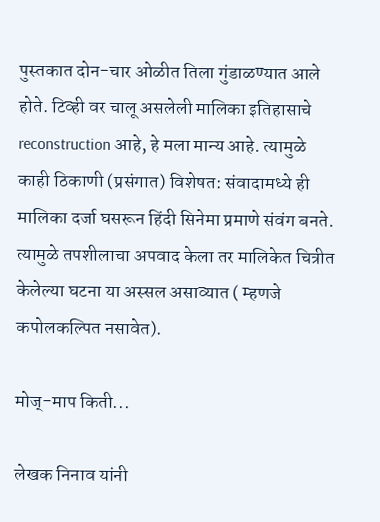पुस्तकात दोन-चार ओळीत तिला गुंडाळण्यात आले होते. टिव्ही वर चालू असलेली मालिका इतिहासाचे reconstruction आहे, हे मला मान्य आहे. त्यामुळे काही ठिकाणी (प्रसंगात) विशेषत: संवादामध्ये ही मालिका दर्जा घसरून हिंदी सिनेमा प्रमाणे संवंग बनते. त्यामुळे तपशीलाचा अपवाद केला तर मालिकेत चित्रीत केलेल्या घटना या अस्सल असाव्यात ( म्हणजे कपोलकल्पित नसावेत).

मोज्-माप किती...

लेखक निनाव यांनी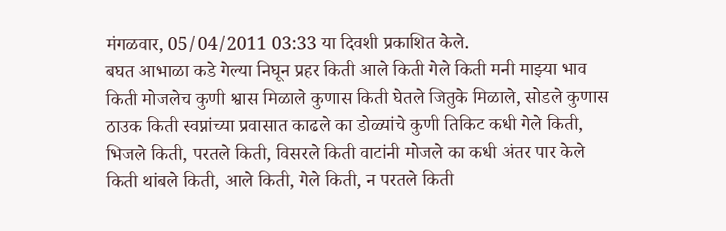मंगळवार, 05/04/2011 03:33 या दिवशी प्रकाशित केले.
बघत आभाळा कडे गेल्या निघून प्रहर किती आले किती गेले किती मनी माझ्या भाव किती मोजलेच कुणी श्वास मिळाले कुणास किती घेतले जितुके मिळाले, सोडले कुणास ठाउक किती स्वप्नांच्या प्रवासात काढले का डोळ्यांचे कुणी तिकिट कधी गेले किती, भिजले किती, परतले किती, विसरले किती वाटांनी मोजले का कधी अंतर पार केले किती थांबले किती, आले किती, गेले किती, न परतले किती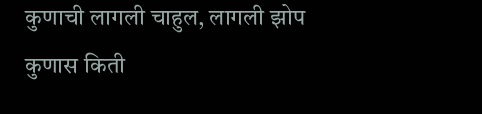कुणाची लागली चाहुल, लागली झोप कुणास किती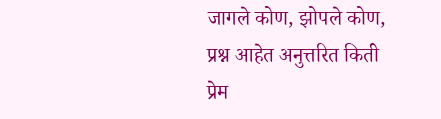जागले कोण, झोपले कोण, प्रश्न आहेत अनुत्तरित किती प्रेम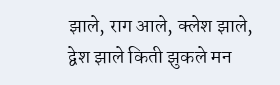झाले, राग आले, क्लेश झाले, द्वेश झाले किती झुकले मन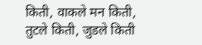किती, वाकले मन किती, तुटले किती, जुडले किती